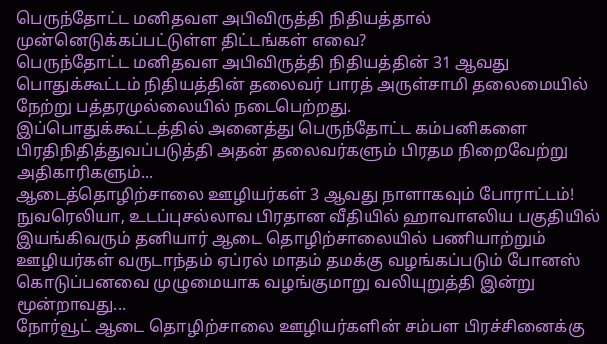பெருந்தோட்ட மனிதவள அபிவிருத்தி நிதியத்தால் முன்னெடுக்கப்பட்டுள்ள திட்டங்கள் எவை?
பெருந்தோட்ட மனிதவள அபிவிருத்தி நிதியத்தின் 31 ஆவது பொதுக்கூட்டம் நிதியத்தின் தலைவர் பாரத் அருள்சாமி தலைமையில் நேற்று பத்தரமுல்லையில் நடைபெற்றது.
இப்பொதுக்கூட்டத்தில் அனைத்து பெருந்தோட்ட கம்பனிகளை பிரதிநிதித்துவப்படுத்தி அதன் தலைவர்களும் பிரதம நிறைவேற்று அதிகாரிகளும்...
ஆடைத்தொழிற்சாலை ஊழியர்கள் 3 ஆவது நாளாகவும் போராட்டம்!
நுவரெலியா, உடப்புசல்லாவ பிரதான வீதியில் ஹாவாஎலிய பகுதியில் இயங்கிவரும் தனியார் ஆடை தொழிற்சாலையில் பணியாற்றும் ஊழியர்கள் வருடாந்தம் ஏப்ரல் மாதம் தமக்கு வழங்கப்படும் போனஸ் கொடுப்பனவை முழுமையாக வழங்குமாறு வலியுறுத்தி இன்று மூன்றாவது...
நோர்வூட் ஆடை தொழிற்சாலை ஊழியர்களின் சம்பள பிரச்சினைக்கு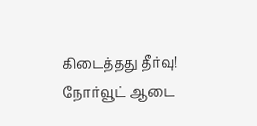கிடைத்தது தீர்வு!
நோர்வூட் ஆடை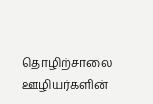தொழிற்சாலை ஊழியர்களின்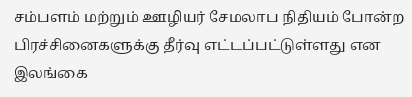சம்பளம் மற்றும் ஊழியர் சேமலாப நிதியம் போன்ற பிரச்சினைகளுக்கு தீர்வு எட்டப்பட்டுள்ளது என இலங்கை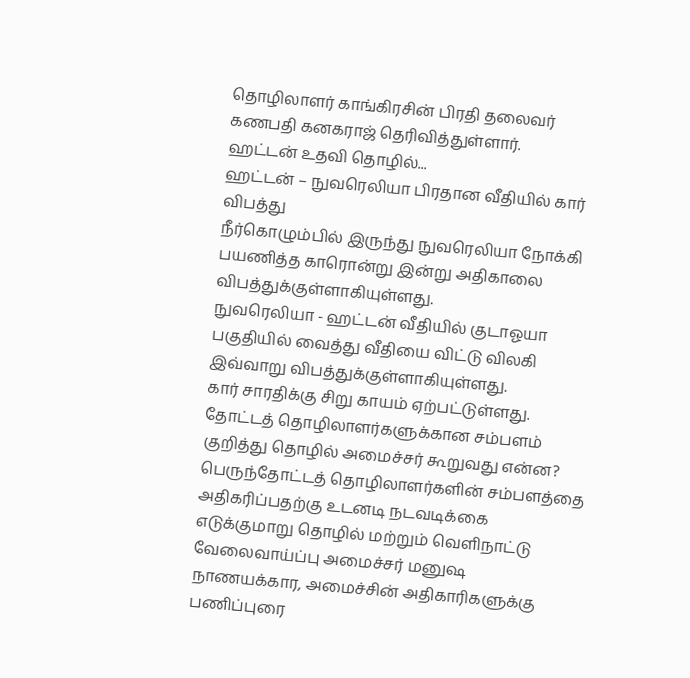தொழிலாளர் காங்கிரசின் பிரதி தலைவர் கணபதி கனகராஜ் தெரிவித்துள்ளார்.
ஹட்டன் உதவி தொழில்...
ஹட்டன் – நுவரெலியா பிரதான வீதியில் கார் விபத்து
நீர்கொழும்பில் இருந்து நுவரெலியா நோக்கி பயணித்த காரொன்று இன்று அதிகாலை விபத்துக்குள்ளாகியுள்ளது.
நுவரெலியா - ஹட்டன் வீதியில் குடாஓயா பகுதியில் வைத்து வீதியை விட்டு விலகி இவ்வாறு விபத்துக்குள்ளாகியுள்ளது.
கார் சாரதிக்கு சிறு காயம் ஏற்பட்டுள்ளது.
தோட்டத் தொழிலாளர்களுக்கான சம்பளம் குறித்து தொழில் அமைச்சர் கூறுவது என்ன?
பெருந்தோட்டத் தொழிலாளர்களின் சம்பளத்தை அதிகரிப்பதற்கு உடனடி நடவடிக்கை எடுக்குமாறு தொழில் மற்றும் வெளிநாட்டு வேலைவாய்ப்பு அமைச்சர் மனுஷ நாணயக்கார, அமைச்சின் அதிகாரிகளுக்கு பணிப்புரை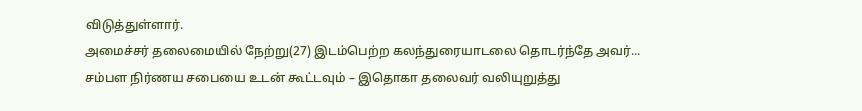விடுத்துள்ளார்.
அமைச்சர் தலைமையில் நேற்று(27) இடம்பெற்ற கலந்துரையாடலை தொடர்ந்தே அவர்...
சம்பள நிர்ணய சபையை உடன் கூட்டவும் – இதொகா தலைவர் வலியுறுத்து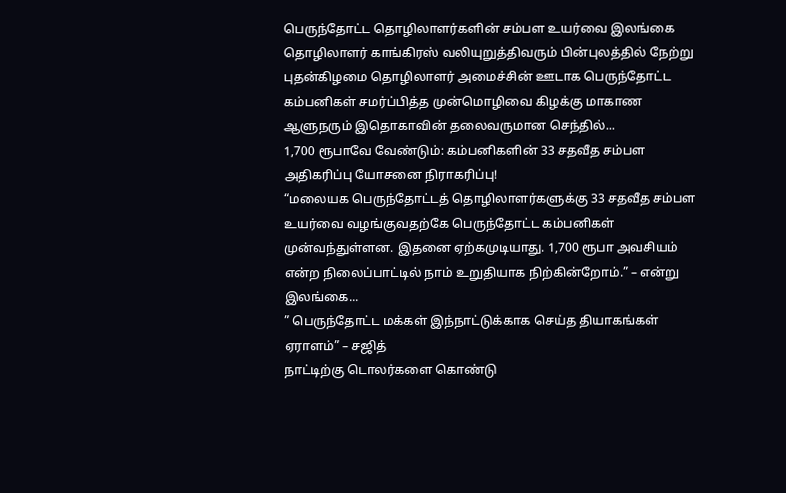பெருந்தோட்ட தொழிலாளர்களின் சம்பள உயர்வை இலங்கை தொழிலாளர் காங்கிரஸ் வலியுறுத்திவரும் பின்புலத்தில் நேற்று புதன்கிழமை தொழிலாளர் அமைச்சின் ஊடாக பெருந்தோட்ட கம்பனிகள் சமர்ப்பித்த முன்மொழிவை கிழக்கு மாகாண ஆளுநரும் இதொகாவின் தலைவருமான செந்தில்...
1,700 ரூபாவே வேண்டும்: கம்பனிகளின் 33 சதவீத சம்பள அதிகரிப்பு யோசனை நிராகரிப்பு!
“மலையக பெருந்தோட்டத் தொழிலாளர்களுக்கு 33 சதவீத சம்பள உயர்வை வழங்குவதற்கே பெருந்தோட்ட கம்பனிகள் முன்வந்துள்ளன. இதனை ஏற்கமுடியாது. 1,700 ரூபா அவசியம் என்ற நிலைப்பாட்டில் நாம் உறுதியாக நிற்கின்றோம்.” – என்று இலங்கை...
” பெருந்தோட்ட மக்கள் இந்நாட்டுக்காக செய்த தியாகங்கள் ஏராளம்” – சஜித்
நாட்டிற்கு டொலர்களை கொண்டு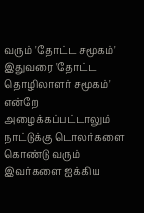வரும் 'தோட்ட சமூகம்' இதுவரை 'தோட்ட தொழிலாளர் சமூகம்' என்றே அழைக்கப்பட்டாலும் நாட்டுக்கு டொலர்களை கொண்டு வரும் இவர்களை ஐக்கிய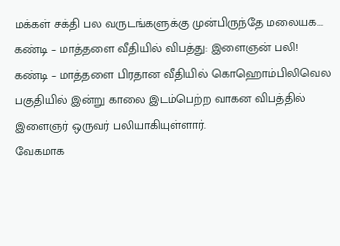மக்கள் சக்தி பல வருடங்களுக்கு முன்பிருந்தே மலையக...
கண்டி – மாத்தளை வீதியில் விபத்து: இளைஞன் பலி!
கண்டி – மாத்தளை பிரதான வீதியில் கொஹொம்பிலிவெல பகுதியில் இன்று காலை இடம்பெற்ற வாகன விபத்தில் இளைஞர் ஒருவர் பலியாகியுள்ளார்.
வேகமாக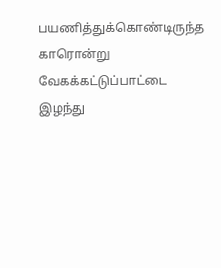பயணித்துக்கொண்டிருந்த காரொன்று வேகக்கட்டுப்பாட்டை இழந்து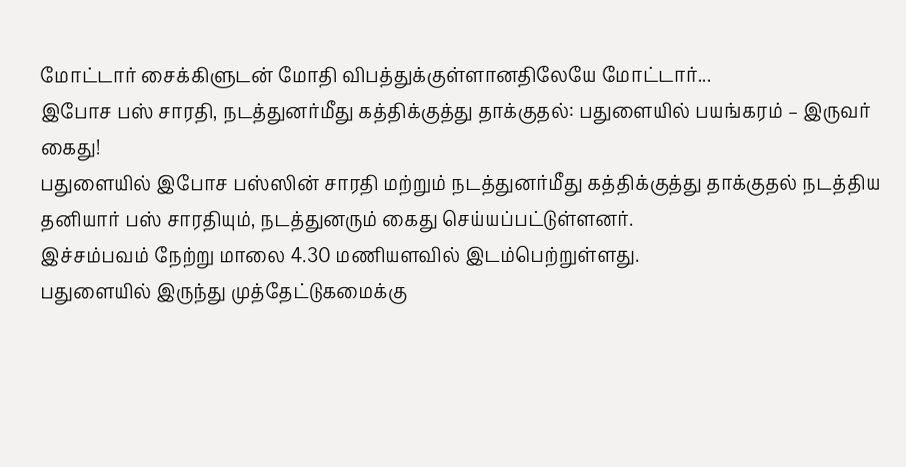மோட்டார் சைக்கிளுடன் மோதி விபத்துக்குள்ளானதிலேயே மோட்டார்...
இபோச பஸ் சாரதி, நடத்துனர்மீது கத்திக்குத்து தாக்குதல்: பதுளையில் பயங்கரம் – இருவர் கைது!
பதுளையில் இபோச பஸ்ஸின் சாரதி மற்றும் நடத்துனர்மீது கத்திக்குத்து தாக்குதல் நடத்திய தனியார் பஸ் சாரதியும், நடத்துனரும் கைது செய்யப்பட்டுள்ளனர்.
இச்சம்பவம் நேற்று மாலை 4.30 மணியளவில் இடம்பெற்றுள்ளது.
பதுளையில் இருந்து முத்தேட்டுகமைக்கு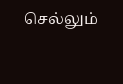செல்லும்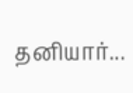தனியார்...